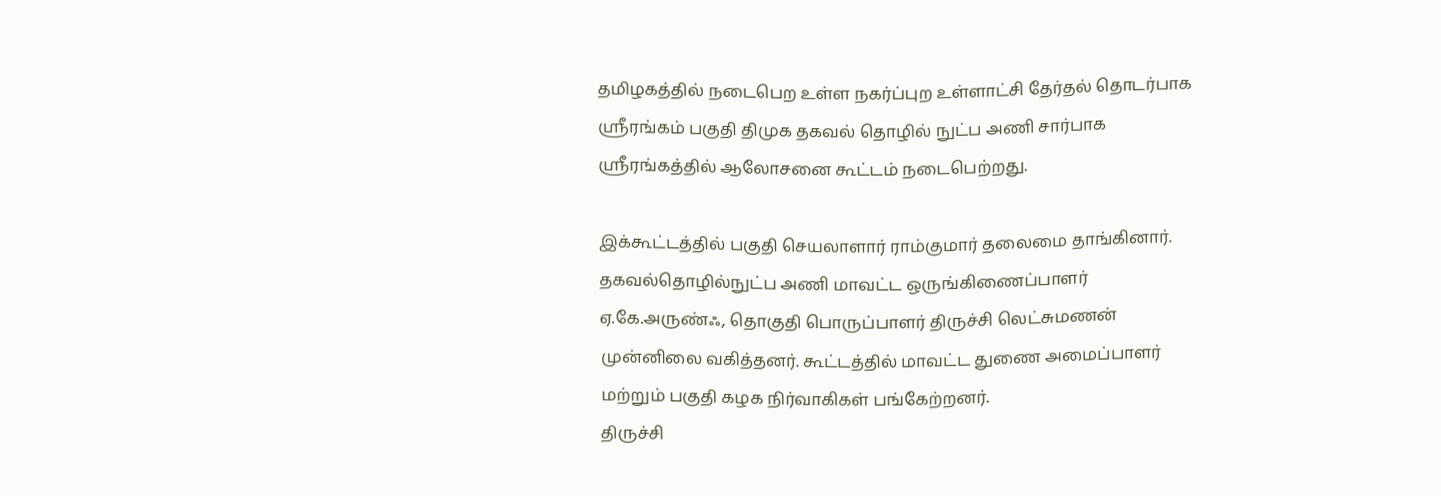தமிழகத்தில் நடைபெற உள்ள நகர்ப்புற உள்ளாட்சி தேர்தல் தொடர்பாக ஸ்ரீரங்கம் பகுதி திமுக தகவல் தொழில் நுட்ப அணி சார்பாக ஸ்ரீரங்கத்தில் ஆலோசனை கூட்டம் நடைபெற்றது.

இக்கூட்டத்தில் பகுதி செயலாளார் ராம்குமார் தலைமை தாங்கினார். தகவல்தொழில்நுட்ப அணி மாவட்ட ஒருங்கிணைப்பாளர் ஏ.கே.அருண்ஃ, தொகுதி பொருப்பாளர் திருச்சி லெட்சுமணன் முன்னிலை வகித்தனர். கூட்டத்தில் மாவட்ட துணை அமைப்பாளர் மற்றும் பகுதி கழக நிர்வாகிகள் பங்கேற்றனர்.
திருச்சி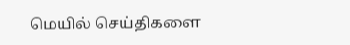மெயில் செய்திகளை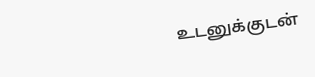உடனுக்குடன்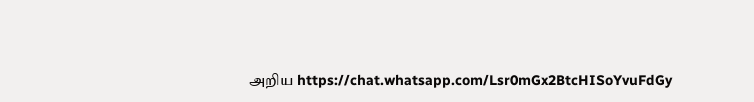அறிய https://chat.whatsapp.com/Lsr0mGx2BtcHISoYvuFdGy